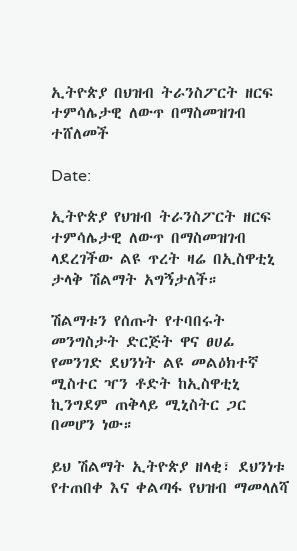ኢትዮጵያ በህዝብ ትራንስፖርት ዘርፍ ተምሳሌታዊ ለውጥ በማስመዝገብ ተሸለመች

Date:

ኢትዮጵያ የህዝብ ትራንስፖርት ዘርፍ ተምሳሌታዊ ለውጥ በማስመዝገብ ላደረገችው ልዩ ጥረት ዛሬ በኢስዋቲኒ ታላቅ ሽልማት አግኝታለች።

ሽልማቱን የሰጡት የተባበሩት መንግስታት ድርጅት ዋና ፀሀፊ የመንገድ ደህንነት ልዩ መልዕክተኛ ሚስተር ዣን ቶድት ከኢስዋቲኒ ኪንግደም ጠቅላይ ሚኒስትር ጋር በመሆን ነው።

ይህ ሽልማት ኢትዮጵያ ዘላቂ፣ ደህንነቱ የተጠበቀ እና ቀልጣፋ የህዝብ ማመላለሻ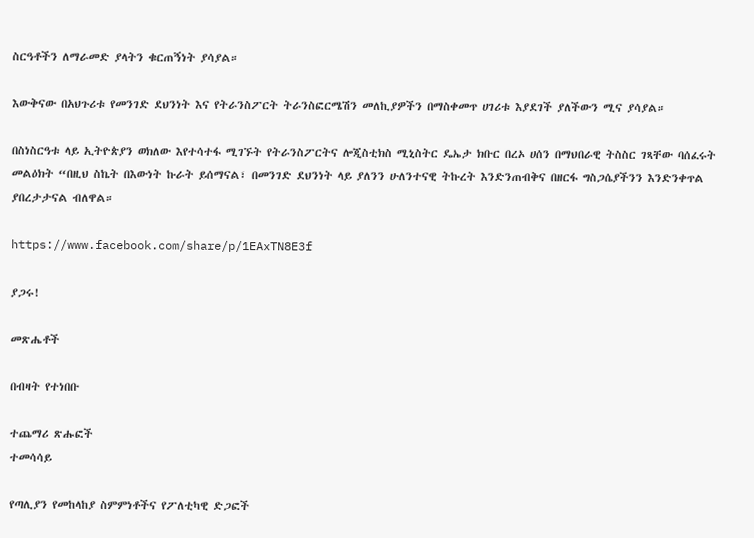ስርዓቶችን ለማራመድ ያላትን ቁርጠኝነት ያሳያል።

እውቅናው በአህጉሪቱ የመንገድ ደህንነት እና የትራንስፖርት ትራንስፎርሜሽን መለኪያዎችን በማስቀመጥ ሀገሪቱ እያደገች ያለችውን ሚና ያሳያል።

በስነስርዓቱ ላይ ኢትዮጵያን ወክለው እየተሳተፋ ሚገኙት የትራንስፖርትና ሎጂስቲክስ ሚኒስትር ዴኤታ ክቡር በረኦ ሀሰን በማህበራዊ ትስስር ገጻቸው ባሰፈሩት መልዕክት “በዚህ ስኬት በእውነት ኩራት ይሰማናል፣ በመንገድ ደህንነት ላይ ያለንን ሁለንተናዊ ትኩረት እንድንጠብቅና በዘርፋ ግስጋሴያችንን እንድንቀጥል ያበረታታናል ብለዋል።

https://www.facebook.com/share/p/1EAxTN8E3f

ያጋሩ!

መጽሔቶች

በብዛት የተነበቡ

ተጨማሪ ጽሑፎች
ተመሳሳይ

የጣሊያን የመከላከያ ስምምነቶችና የፖለቲካዊ ድጋፎች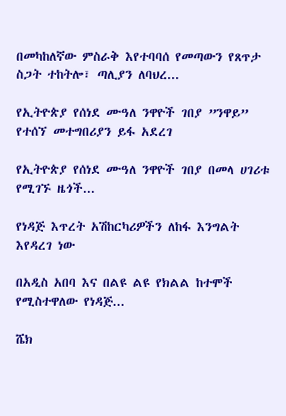በመካከለኛው ምስራቅ እየተባባሰ የመጣውን የጸጥታ ስጋት ተከትሎ፣ ጣሊያን ለባህረ...

የኢትዮጵያ የሰነደ ሙዓለ ንዋዮች ገበያ ”ንዋይ” የተሰኘ መተግበሪያን ይፋ አደረገ

የኢትዮጵያ የሰነደ ሙዓለ ንዋዮች ገበያ በመላ ሀገሪቱ የሚገኙ ዜጎች...

የነዳጅ እጥረት አሽከርካሪዎችን ለከፋ እንግልት እየዳረገ ነው

በአዲስ አበባ እና በልዩ ልዩ የክልል ከተሞች የሚስተዋለው የነዳጅ...

ሼክ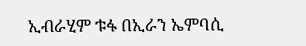ኢብራሂም ቱፋ በኢራን ኤምባሲ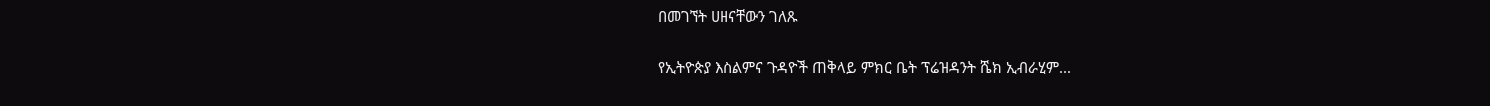በመገኘት ሀዘናቸውን ገለጹ

የኢትዮጵያ እስልምና ጉዳዮች ጠቅላይ ምክር ቤት ፕሬዝዳንት ሼክ ኢብራሂም...